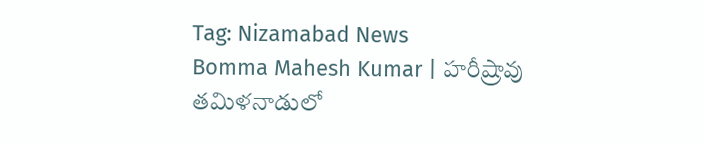Tag: Nizamabad News
Bomma Mahesh Kumar | హరీష్రావు తమిళనాడులో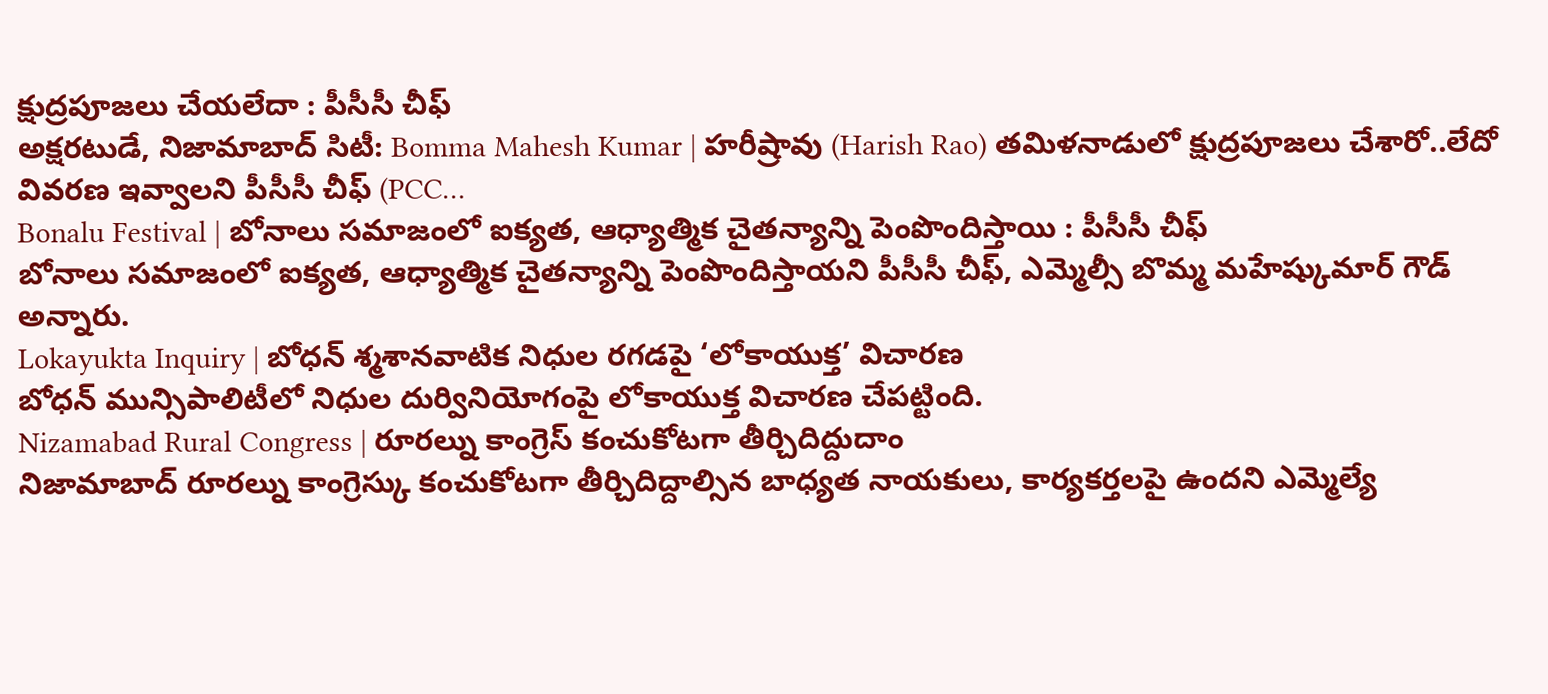క్షుద్రపూజలు చేయలేదా : పీసీసీ చీఫ్
అక్షరటుడే, నిజామాబాద్ సిటీ: Bomma Mahesh Kumar | హరీష్రావు (Harish Rao) తమిళనాడులో క్షుద్రపూజలు చేశారో..లేదో వివరణ ఇవ్వాలని పీసీసీ చీఫ్ (PCC…
Bonalu Festival | బోనాలు సమాజంలో ఐక్యత, ఆధ్యాత్మిక చైతన్యాన్ని పెంపొందిస్తాయి : పీసీసీ చీఫ్
బోనాలు సమాజంలో ఐక్యత, ఆధ్యాత్మిక చైతన్యాన్ని పెంపొందిస్తాయని పీసీసీ చీఫ్, ఎమ్మెల్సీ బొమ్మ మహేష్కుమార్ గౌడ్ అన్నారు.
Lokayukta Inquiry | బోధన్ శ్మశానవాటిక నిధుల రగడపై ‘లోకాయుక్త’ విచారణ
బోధన్ మున్సిపాలిటీలో నిధుల దుర్వినియోగంపై లోకాయుక్త విచారణ చేపట్టింది.
Nizamabad Rural Congress | రూరల్ను కాంగ్రెస్ కంచుకోటగా తీర్చిదిద్దుదాం
నిజామాబాద్ రూరల్ను కాంగ్రెస్కు కంచుకోటగా తీర్చిదిద్దాల్సిన బాధ్యత నాయకులు, కార్యకర్తలపై ఉందని ఎమ్మెల్యే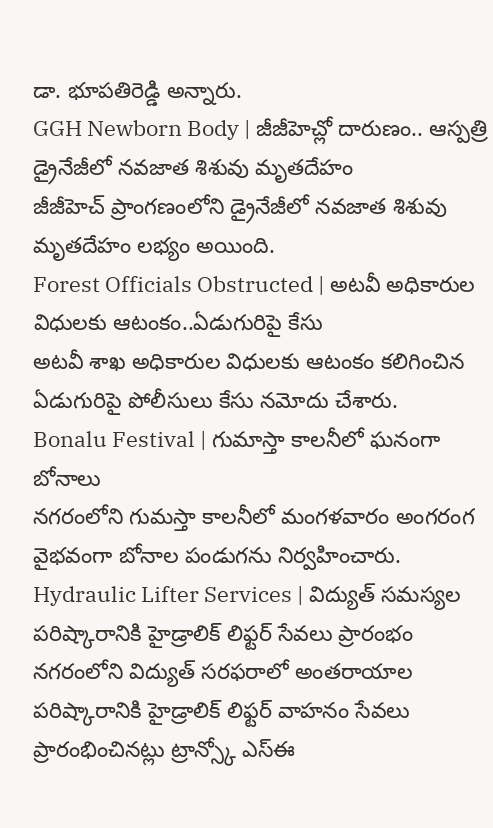డా. భూపతిరెడ్డి అన్నారు.
GGH Newborn Body | జీజీహెచ్లో దారుణం.. ఆస్పత్రి డ్రైనేజీలో నవజాత శిశువు మృతదేహం
జీజీహెచ్ ప్రాంగణంలోని డ్రైనేజీలో నవజాత శిశువు మృతదేహం లభ్యం అయింది.
Forest Officials Obstructed | అటవీ అధికారుల విధులకు ఆటంకం..ఏడుగురిపై కేసు
అటవీ శాఖ అధికారుల విధులకు ఆటంకం కలిగించిన ఏడుగురిపై పోలీసులు కేసు నమోదు చేశారు.
Bonalu Festival | గుమాస్తా కాలనీలో ఘనంగా బోనాలు
నగరంలోని గుమస్తా కాలనీలో మంగళవారం అంగరంగ వైభవంగా బోనాల పండుగను నిర్వహించారు.
Hydraulic Lifter Services | విద్యుత్ సమస్యల పరిష్కారానికి హైడ్రాలిక్ లిఫ్టర్ సేవలు ప్రారంభం
నగరంలోని విద్యుత్ సరఫరాలో అంతరాయాల పరిష్కారానికి హైడ్రాలిక్ లిఫ్టర్ వాహనం సేవలు ప్రారంభించినట్లు ట్రాన్స్కో ఎస్ఈ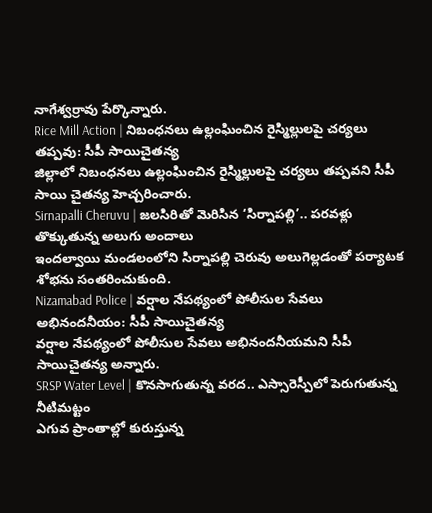నాగేశ్వర్రావు పేర్కొన్నారు.
Rice Mill Action | నిబంధనలు ఉల్లంఘించిన రైస్మిల్లులపై చర్యలు తప్పవు: సీపీ సాయిచైతన్య
జిల్లాలో నిబంధనలు ఉల్లంఘించిన రైస్మిల్లులపై చర్యలు తప్పవని సీపీ సాయి చైతన్య హెచ్చరించారు.
Sirnapalli Cheruvu | జలసిరితో మెరిసిన ‘సిర్నాపల్లి’.. పరవళ్లు తొక్కుతున్న అలుగు అందాలు
ఇందల్వాయి మండలంలోని సిర్నాపల్లి చెరువు అలుగెల్లడంతో పర్యాటక శోభను సంతరించుకుంది.
Nizamabad Police | వర్షాల నేపథ్యంలో పోలీసుల సేవలు అభినందనీయం: సీపీ సాయిచైతన్య
వర్షాల నేపథ్యంలో పోలీసుల సేవలు అభినందనీయమని సీపీ సాయిచైతన్య అన్నారు.
SRSP Water Level | కొనసాగుతున్న వరద.. ఎస్సారెస్పీలో పెరుగుతున్న నీటిమట్టం
ఎగువ ప్రాంతాల్లో కురుస్తున్న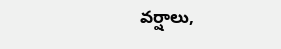వర్షాలు,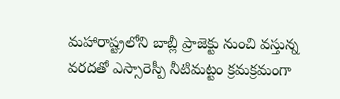మహారాష్ట్రలోని బాబ్లీ ప్రాజెక్టు నుంచి వస్తున్న వరదతో ఎస్సారెస్పీ నీటిమట్టం క్రమక్రమంగా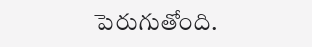పెరుగుతోంది.